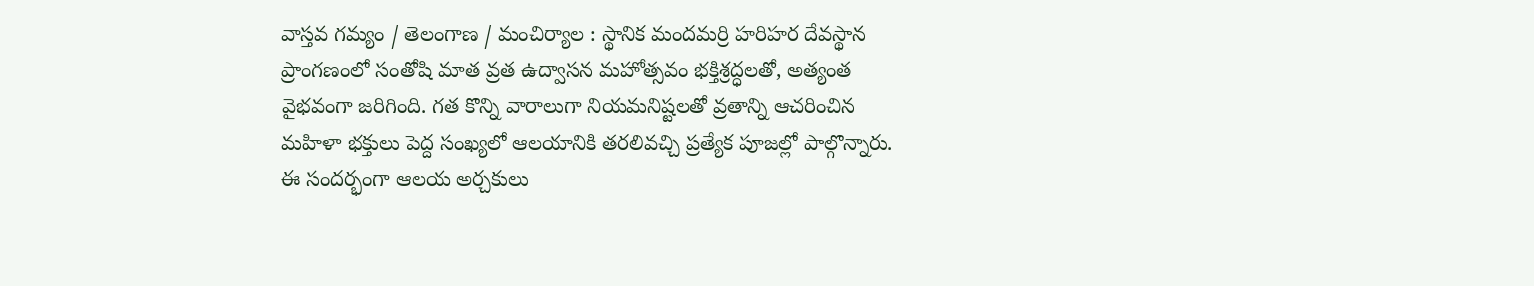వాస్తవ గమ్యం / తెలంగాణ / మంచిర్యాల : స్థానిక మందమర్రి హరిహర దేవస్థాన ప్రాంగణంలో సంతోషి మాత వ్రత ఉద్వాసన మహోత్సవం భక్తిశ్రద్ధలతో, అత్యంత వైభవంగా జరిగింది. గత కొన్ని వారాలుగా నియమనిష్టలతో వ్రతాన్ని ఆచరించిన మహిళా భక్తులు పెద్ద సంఖ్యలో ఆలయానికి తరలివచ్చి ప్రత్యేక పూజల్లో పాల్గొన్నారు. ఈ సందర్భంగా ఆలయ అర్చకులు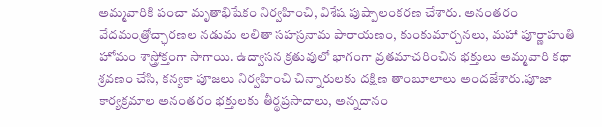అమ్మవారికి పంచా మృతాభిషేకం నిర్వహించి, విశేష పుష్పాలంకరణ చేశారు. అనంతరం వేదమంత్రోచ్ఛారణల నడుమ లలితా సహస్రనామ పారాయణం, కుంకుమార్చనలు, మహా పూర్ణాహుతి హోమం శాస్త్రోక్తంగా సాగాయి. ఉద్వాసన క్రతువులో భాగంగా వ్రతమాచరించిన భక్తులు అమ్మవారి కథా శ్రవణం చేసి, కన్యకా పూజలు నిర్వహించి చిన్నారులకు దక్షిణ తాంబూలాలు అందజేశారు.పూజా కార్యక్రమాల అనంతరం భక్తులకు తీర్థప్రసాదాలు, అన్నదానం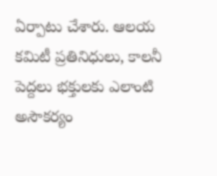ఏర్పాటు చేశారు. ఆలయ కమిటీ ప్రతినిధులు, కాలనీ పెద్దలు భక్తులకు ఎలాంటి అసౌకర్యం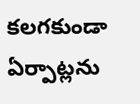కలగకుండా ఏర్పాట్లను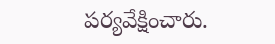పర్యవేక్షించారు.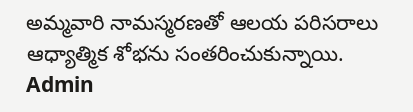అమ్మవారి నామస్మరణతో ఆలయ పరిసరాలు ఆధ్యాత్మిక శోభను సంతరించుకున్నాయి.
Admin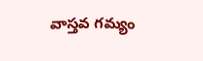వాస్తవ గమ్యం